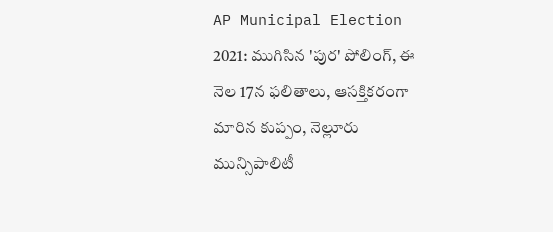AP Municipal Election 2021: ముగిసిన 'పుర' పోలింగ్, ఈ నెల 17న ఫలితాలు, ఆసక్తికరంగా మారిన కుప్పం, నెల్లూరు మున్సిపాలిటీ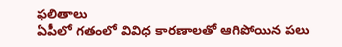ఫలితాలు
ఏపీలో గతంలో వివిధ కారణాలతో ఆగిపోయిన పలు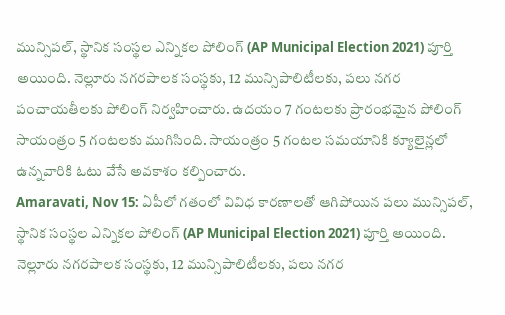మున్సిపల్, స్థానిక సంస్థల ఎన్నికల పోలింగ్ (AP Municipal Election 2021) పూర్తి అయింది. నెల్లూరు నగరపాలక సంస్థకు, 12 మున్సిపాలిటీలకు, పలు నగర పంచాయతీలకు పోలింగ్ నిర్వహించారు. ఉదయం 7 గంటలకు ప్రారంభమైన పోలింగ్ సాయంత్రం 5 గంటలకు ముగిసింది. సాయంత్రం 5 గంటల సమయానికి క్యూలైన్లలో ఉన్నవారికి ఓటు వేసే అవకాశం కల్పించారు.
Amaravati, Nov 15: ఏపీలో గతంలో వివిధ కారణాలతో ఆగిపోయిన పలు మున్సిపల్, స్థానిక సంస్థల ఎన్నికల పోలింగ్ (AP Municipal Election 2021) పూర్తి అయింది. నెల్లూరు నగరపాలక సంస్థకు, 12 మున్సిపాలిటీలకు, పలు నగర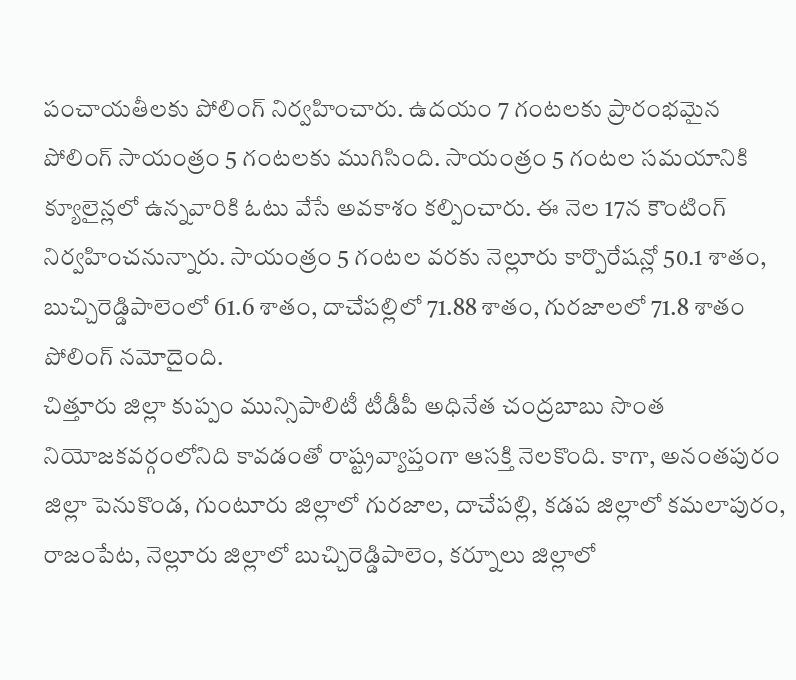పంచాయతీలకు పోలింగ్ నిర్వహించారు. ఉదయం 7 గంటలకు ప్రారంభమైన పోలింగ్ సాయంత్రం 5 గంటలకు ముగిసింది. సాయంత్రం 5 గంటల సమయానికి క్యూలైన్లలో ఉన్నవారికి ఓటు వేసే అవకాశం కల్పించారు. ఈ నెల 17న కౌంటింగ్ నిర్వహించనున్నారు. సాయంత్రం 5 గంటల వరకు నెల్లూరు కార్పొరేషన్లో 50.1 శాతం, బుచ్చిరెడ్డిపాలెంలో 61.6 శాతం, దాచేపల్లిలో 71.88 శాతం, గురజాలలో 71.8 శాతం పోలింగ్ నమోదైంది.
చిత్తూరు జిల్లా కుప్పం మున్సిపాలిటీ టీడీపీ అధినేత చంద్రబాబు సొంత నియోజకవర్గంలోనిది కావడంతో రాష్ట్రవ్యాప్తంగా ఆసక్తి నెలకొంది. కాగా, అనంతపురం జిల్లా పెనుకొండ, గుంటూరు జిల్లాలో గురజాల, దాచేపల్లి, కడప జిల్లాలో కమలాపురం, రాజంపేట, నెల్లూరు జిల్లాలో బుచ్చిరెడ్డిపాలెం, కర్నూలు జిల్లాలో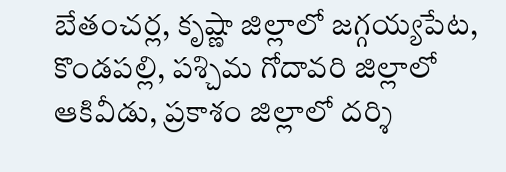బేతంచర్ల, కృష్ణా జిల్లాలో జగ్గయ్యపేట, కొండపల్లి, పశ్చిమ గోదావరి జిల్లాలో ఆకివీడు, ప్రకాశం జిల్లాలో దర్శి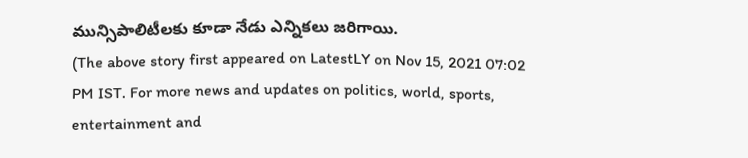మున్సిపాలిటీలకు కూడా నేడు ఎన్నికలు జరిగాయి.
(The above story first appeared on LatestLY on Nov 15, 2021 07:02 PM IST. For more news and updates on politics, world, sports, entertainment and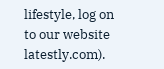lifestyle, log on to our website latestly.com).